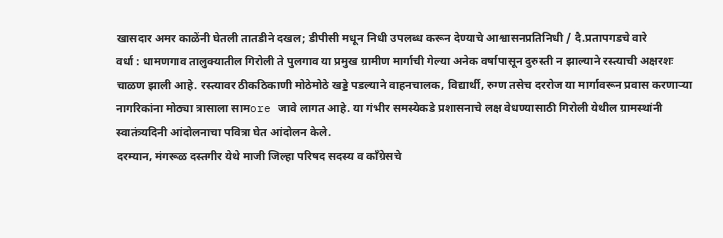खासदार अमर काळेंनी घेतली तातडीने दखल; डीपीसी मधून निधी उपलब्ध करून देण्याचे आश्वासनप्रतिनिधी / दै.प्रतापगडचे वारे
वर्धा : धामणगाव तालुक्यातील गिरोली ते पुलगाव या प्रमुख ग्रामीण मार्गाची गेल्या अनेक वर्षापासून दुरुस्ती न झाल्याने रस्त्याची अक्षरशः चाळण झाली आहे. रस्त्यावर ठीकठिकाणी मोठेमोठे खड्डे पडल्याने वाहनचालक, विद्यार्थी, रुग्ण तसेच दररोज या मार्गावरून प्रवास करणाऱ्या नागरिकांना मोठ्या त्रासाला सामore जावे लागत आहे. या गंभीर समस्येकडे प्रशासनाचे लक्ष वेधण्यासाठी गिरोली येथील ग्रामस्थांनी स्वातंत्र्यदिनी आंदोलनाचा पवित्रा घेत आंदोलन केले.
दरम्यान, मंगरूळ दस्तगीर येथे माजी जिल्हा परिषद सदस्य व काँग्रेसचे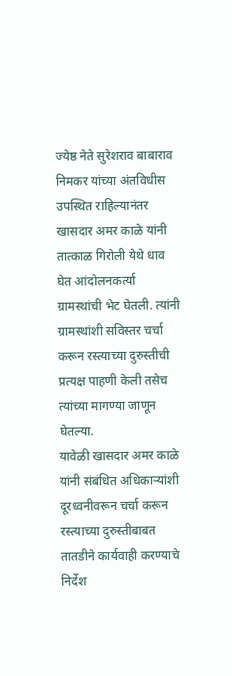ज्येष्ठ नेते सुरेशराव बाबाराव निमकर यांच्या अंतविधीस उपस्थित राहिल्यानंतर खासदार अमर काळे यांनी तात्काळ गिरोली येथे धाव घेत आंदोलनकर्त्या ग्रामस्थांची भेट घेतली. त्यांनी ग्रामस्थांशी सविस्तर चर्चा करून रस्त्याच्या दुरुस्तीची प्रत्यक्ष पाहणी केली तसेच त्यांच्या मागण्या जाणून घेतल्या.
यावेळी खासदार अमर काळे यांनी संबंधित अधिकाऱ्यांशी दूरध्वनीवरून चर्चा करून रस्त्याच्या दुरुस्तीबाबत तातडीने कार्यवाही करण्याचे निर्देश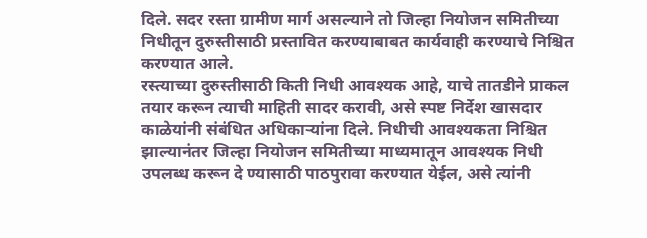दिले. सदर रस्ता ग्रामीण मार्ग असल्याने तो जिल्हा नियोजन समितीच्या निधीतून दुरुस्तीसाठी प्रस्तावित करण्याबाबत कार्यवाही करण्याचे निश्चित करण्यात आले.
रस्त्याच्या दुरुस्तीसाठी किती निधी आवश्यक आहे, याचे तातडीने प्राकल तयार करून त्याची माहिती सादर करावी, असे स्पष्ट निर्देश खासदार काळेयांनी संबंधित अधिकाऱ्यांना दिले. निधीची आवश्यकता निश्चित झाल्यानंतर जिल्हा नियोजन समितीच्या माध्यमातून आवश्यक निधी उपलब्ध करून दे ण्यासाठी पाठपुरावा करण्यात येईल, असे त्यांनी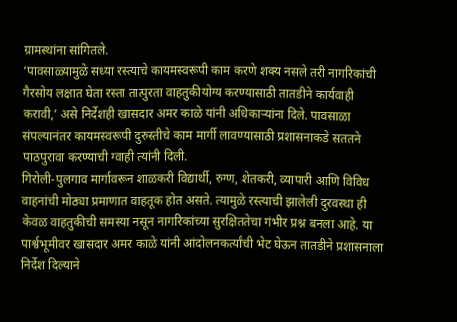ग्रामस्थांना सांगितले.
‘पावसाळ्यामुळे सध्या रस्त्याचे कायमस्वरूपी काम करणे शक्य नसले तरी नागरिकांची गैरसोय लक्षात घेता रस्ता तात्पुरता वाहतुकीयोग्य करण्यासाठी तातडीने कार्यवाही करावी,’ असे निर्देशही खासदार अमर काळे यांनी अधिकाऱ्यांना दिले. पावसाळा संपल्यानंतर कायमस्वरूपी दुरुस्तीचे काम मार्गी लावण्यासाठी प्रशासनाकडे सततने पाठपुरावा करण्याची ग्वाही त्यांनी दिली.
गिरोली-पुलगाव मार्गावरून शाळकरी विद्यार्थी, रुग्ण, शेतकरी, व्यापारी आणि विविध वाहनांची मोठ्या प्रमाणात वाहतूक होत असते. त्यामुळे रस्त्याची झालेली दुरवस्था ही केवळ वाहतुकीची समस्या नसून नागरिकांच्या सुरक्षिततेचा गंभीर प्रश्न बनला आहे. या पार्श्वभूमीवर खासदार अमर काळे यांनी आंदोलनकर्त्यांची भेट घेऊन तातडीने प्रशासनाला निर्देश दिल्याने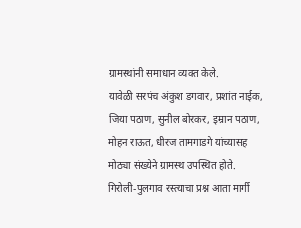ग्रामस्थांनी समाधान व्यक्त केले.
यावेळी सरपंच अंकुश डगवार, प्रशांत नाईक, जिया पठाण, सुनील बोरकर, इम्रान पठाण, मोहन राऊत, धीरज तामगाडगे यांच्यासह मोठ्या संख्येने ग्रामस्थ उपस्थित होते.
गिरोली-पुलगाव रस्त्याचा प्रश्न आता मार्गी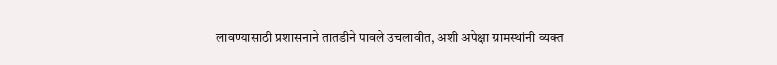लावण्यासाठी प्रशासनाने तातडीने पावले उचलावीत, अशी अपेक्षा ग्रामस्थांनी व्यक्त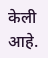केली आहे.